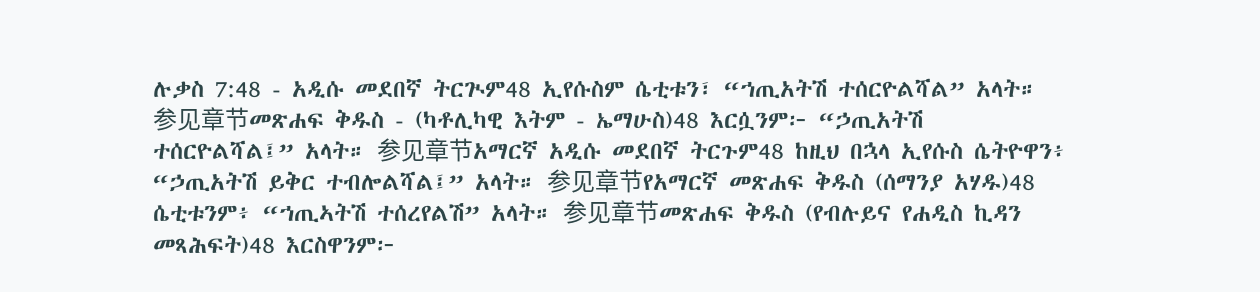ሉቃስ 7:48 - አዲሱ መደበኛ ትርጒም48 ኢየሱስም ሴቲቱን፣ “ኀጢአትሽ ተሰርዮልሻል” አላት። 参见章节መጽሐፍ ቅዱስ - (ካቶሊካዊ እትም - ኤማሁስ)48 እርሷንም፦ “ኃጢአትሽ ተሰርዮልሻል፤” አላት። 参见章节አማርኛ አዲሱ መደበኛ ትርጉም48 ከዚህ በኋላ ኢየሱስ ሴትዮዋን፥ “ኃጢአትሽ ይቅር ተብሎልሻል፤” አላት። 参见章节የአማርኛ መጽሐፍ ቅዱስ (ሰማንያ አሃዱ)48 ሴቲቱንም፥ “ኀጢኣትሽ ተሰረየልሽ” አላት። 参见章节መጽሐፍ ቅዱስ (የብሉይና የሐዲስ ኪዳን መጻሕፍት)48 እርስዋንም፦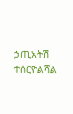ኃጢአትሽ ተሰርዮልሻል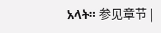አላት። 参见章节 |